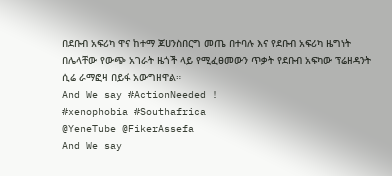በደቡብ አፍሪካ ዋና ከተማ ጆሀንስበርግ መጤ በተባሉ እና የደቡብ አፍሪካ ዜግነት በሌላቸው የውጭ አገራት ዜጎች ላይ የሚፈፀመውን ጥቃት የደቡብ አፍካው ፕሬዘዳንት ሲሬ ራማፎዛ በይፋ አውግዘዋል።
And We say #ActionNeeded !
#xenophobia #Southafrica
@YeneTube @FikerAssefa
And We say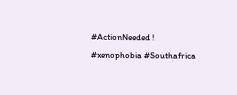#ActionNeeded !
#xenophobia #Southafrica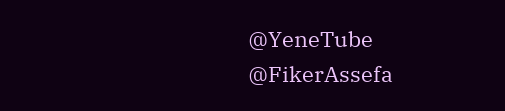@YeneTube @FikerAssefa